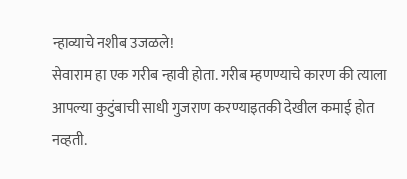न्हाव्याचे नशीब उजळले!
सेवाराम हा एक गरीब न्हावी होता. गरीब म्हणण्याचे कारण की त्याला आपल्या कुटुंबाची साधी गुजराण करण्याइतकी देखील कमाई होत नव्हती.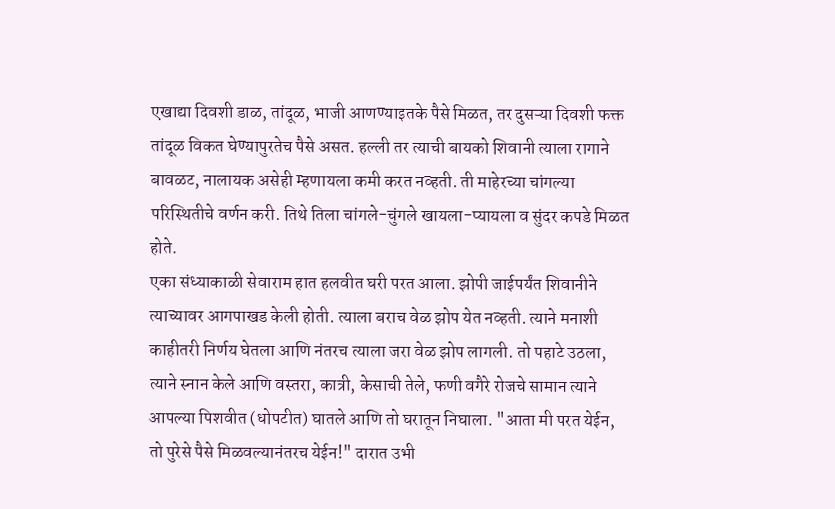एखाद्या दिवशी डाळ, तांदूळ, भाजी आणण्याइतके पैसे मिळत, तर दुसऱ्या दिवशी फक्त तांदूळ विकत घेण्यापुरतेच पैसे असत. हल्ली तर त्याची बायको शिवानी त्याला रागाने बावळट, नालायक असेही म्हणायला कमी करत नव्हती. ती माहेरच्या चांगल्या परिस्थितीचे वर्णन करी. तिथे तिला चांगले-चुंगले खायला-प्यायला व सुंदर कपडे मिळत होते.
एका संध्याकाळी सेवाराम हात हलवीत घरी परत आला. झोपी जाईपर्यंत शिवानीने त्याच्यावर आगपाखड केली होती. त्याला बराच वेळ झोप येत नव्हती. त्याने मनाशी काहीतरी निर्णय घेतला आणि नंतरच त्याला जरा वेळ झोप लागली. तो पहाटे उठला, त्याने स्नान केले आणि वस्तरा, कात्री, केसाची तेले, फणी वगैरे रोजचे सामान त्याने आपल्या पिशवीत (धोपटीत) घातले आणि तो घरातून निघाला. "आता मी परत येईन, तो पुरेसे पैसे मिळवल्यानंतरच येईन!" दारात उभी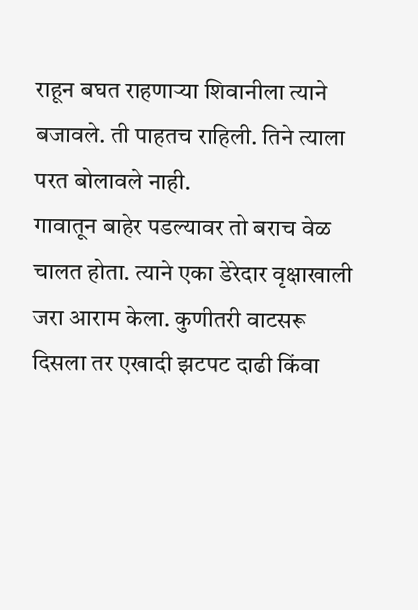राहून बघत राहणाऱ्या शिवानीला त्याने बजावले. ती पाहतच राहिली. तिने त्याला परत बोलावले नाही.
गावातून बाहेर पडल्यावर तो बराच वेळ चालत होता. त्याने एका डेरेदार वृक्षाखाली जरा आराम केला. कुणीतरी वाटसरू दिसला तर एखादी झटपट दाढी किंवा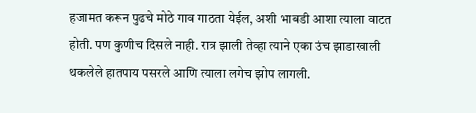हजामत करून पुढचे मोठे गाव गाठता येईल, अशी भाबडी आशा त्याला वाटत होती. पण कुणीच दिसले नाही. रात्र झाली तेव्हा त्याने एका उंच झाडाखाली थकलेले हातपाय पसरले आणि त्याला लगेच झोप लागली.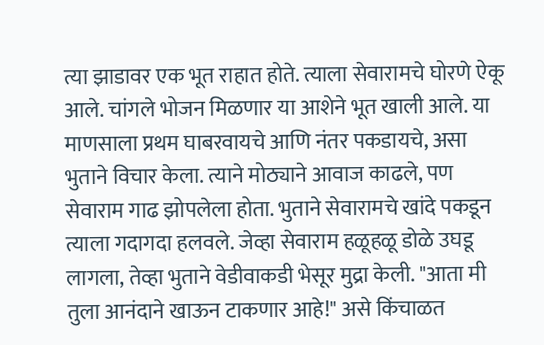त्या झाडावर एक भूत राहात होते. त्याला सेवारामचे घोरणे ऐकू आले. चांगले भोजन मिळणार या आशेने भूत खाली आले. या माणसाला प्रथम घाबरवायचे आणि नंतर पकडायचे, असा भुताने विचार केला. त्याने मोठ्याने आवाज काढले, पण सेवाराम गाढ झोपलेला होता. भुताने सेवारामचे खांदे पकडून त्याला गदागदा हलवले. जेव्हा सेवाराम हळूहळू डोळे उघडू लागला, तेव्हा भुताने वेडीवाकडी भेसूर मुद्रा केली. "आता मी तुला आनंदाने खाऊन टाकणार आहे!" असे किंचाळत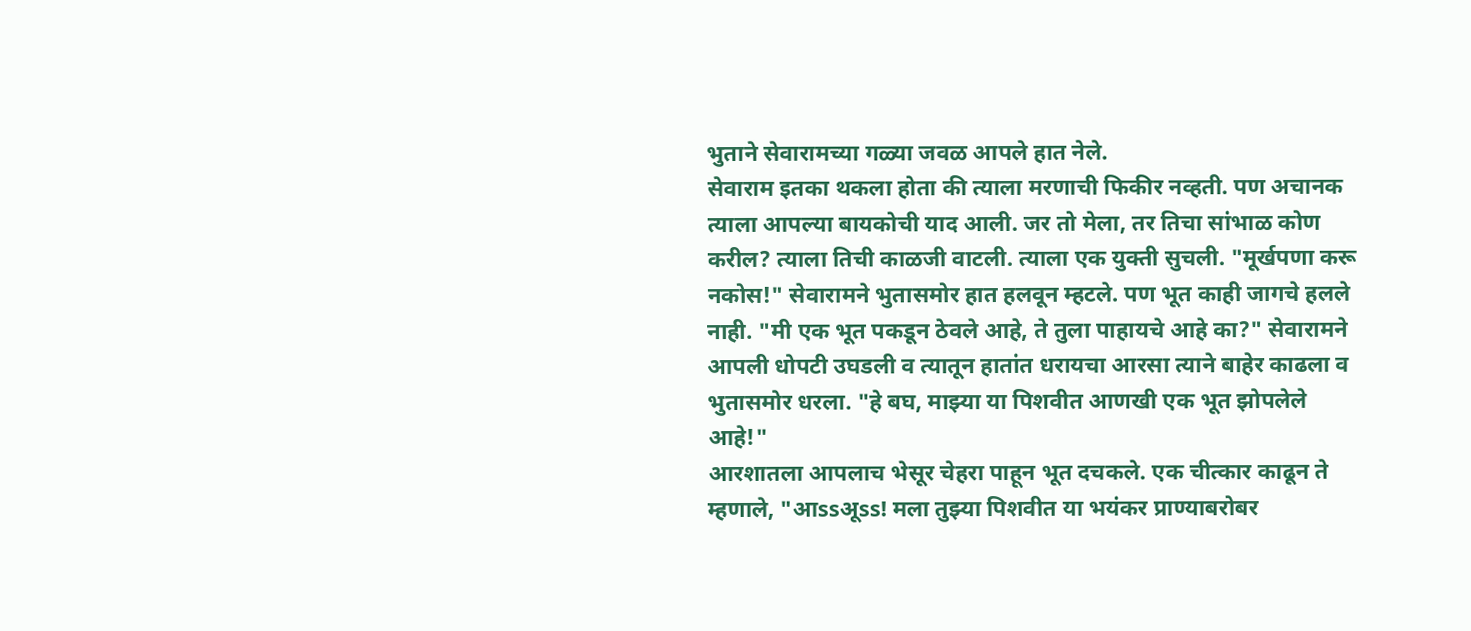भुताने सेवारामच्या गळ्या जवळ आपले हात नेले.
सेवाराम इतका थकला होता की त्याला मरणाची फिकीर नव्हती. पण अचानक त्याला आपल्या बायकोची याद आली. जर तो मेला, तर तिचा सांभाळ कोण करील? त्याला तिची काळजी वाटली. त्याला एक युक्ती सुचली. "मूर्खपणा करू नकोस!" सेवारामने भुतासमोर हात हलवून म्हटले. पण भूत काही जागचे हलले नाही. "मी एक भूत पकडून ठेवले आहे, ते तुला पाहायचे आहे का?" सेवारामने आपली धोपटी उघडली व त्यातून हातांत धरायचा आरसा त्याने बाहेर काढला व भुतासमोर धरला. "हे बघ, माझ्या या पिशवीत आणखी एक भूत झोपलेले आहे!"
आरशातला आपलाच भेसूर चेहरा पाहून भूत दचकले. एक चीत्कार काढून ते म्हणाले, "आssअूss! मला तुझ्या पिशवीत या भयंकर प्राण्याबरोबर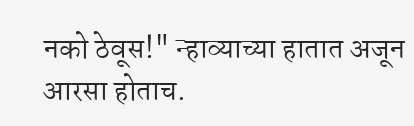नको ठेवूस!" न्हाव्याच्या हातात अजून आरसा होताच.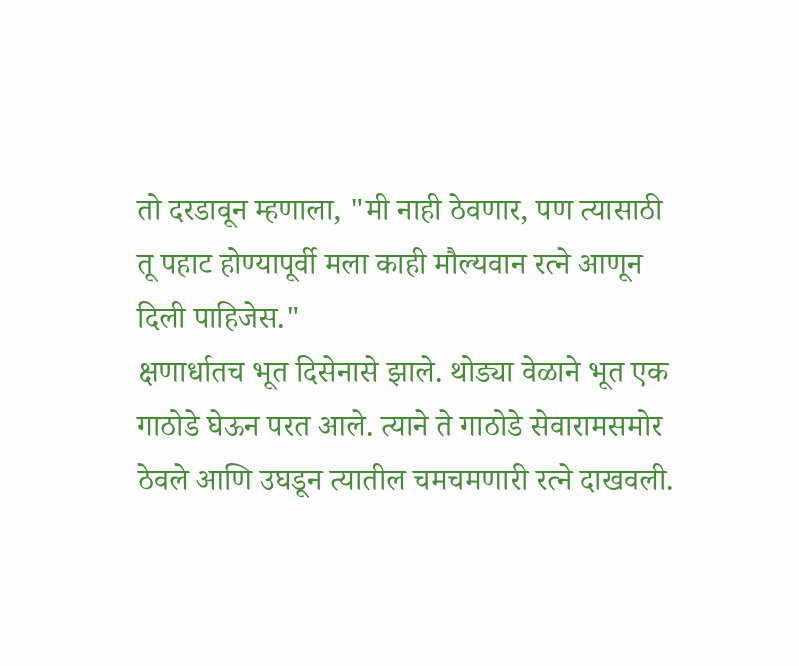तो दरडावून म्हणाला, "मी नाही ठेवणार, पण त्यासाठी तू पहाट होण्यापूर्वी मला काही मौल्यवान रत्ने आणून दिली पाहिजेस."
क्षणार्धातच भूत दिसेनासे झाले. थोड्या वेळाने भूत एक गाठोडे घेऊन परत आले. त्याने ते गाठोडे सेवारामसमोर ठेवले आणि उघडून त्यातील चमचमणारी रत्ने दाखवली.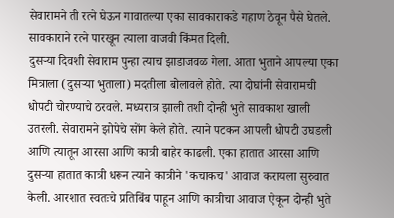सेवारामने ती रत्ने घेऊन गावातल्या एका सावकाराकडे गहाण ठेवून पैसे घेतले. सावकाराने रत्ने पारखून त्याला वाजवी किंमत दिली.
दुसऱ्या दिवशी सेवाराम पुन्हा त्याच झाडाजवळ गेला. आता भुताने आपल्या एका मित्राला (दुसऱ्या भुताला) मदतीला बोलावले होते. त्या दोघांनी सेवारामची धोपटी चोरण्याचे ठरवले. मध्यरात्र झाली तशी दोन्ही भुते सावकाश खाली उतरली. सेवारामने झोपेचे सोंग केले होते. त्याने पटकन आपली धोपटी उघडली आणि त्यातून आरसा आणि कात्री बाहेर काढली. एका हातात आरसा आणि दुसऱ्या हातात कात्री धरून त्याने कात्रीने 'कचाकच' आवाज करायला सुरुवात केली. आरशात स्वतःचे प्रतिबिंब पाहून आणि कात्रीचा आवाज ऐकून दोन्ही भुते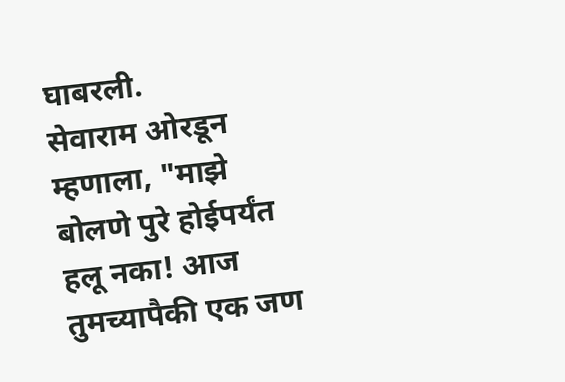घाबरली.
सेवाराम ओरडून म्हणाला, "माझे बोलणे पुरे होईपर्यंत हलू नका! आज तुमच्यापैकी एक जण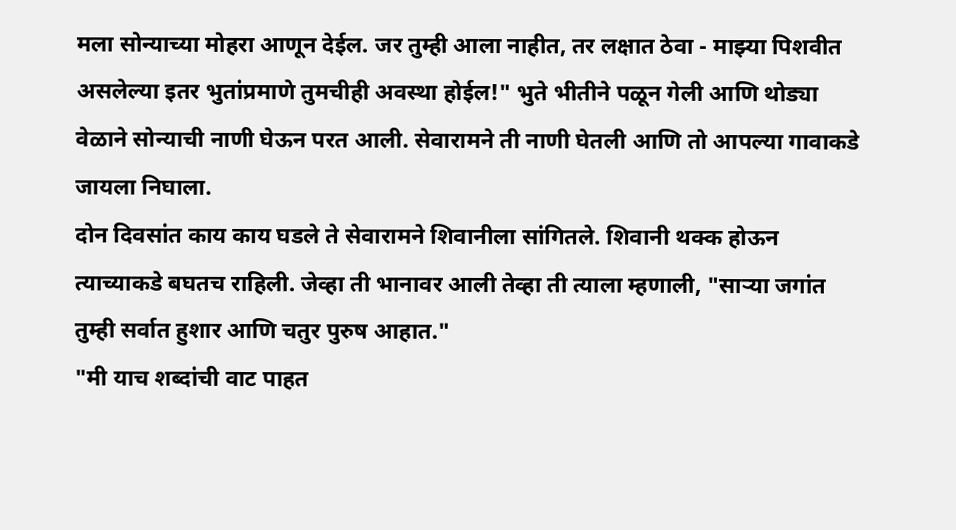मला सोन्याच्या मोहरा आणून देईल. जर तुम्ही आला नाहीत, तर लक्षात ठेवा - माझ्या पिशवीत असलेल्या इतर भुतांप्रमाणे तुमचीही अवस्था होईल!" भुते भीतीने पळून गेली आणि थोड्या वेळाने सोन्याची नाणी घेऊन परत आली. सेवारामने ती नाणी घेतली आणि तो आपल्या गावाकडे जायला निघाला.
दोन दिवसांत काय काय घडले ते सेवारामने शिवानीला सांगितले. शिवानी थक्क होऊन त्याच्याकडे बघतच राहिली. जेव्हा ती भानावर आली तेव्हा ती त्याला म्हणाली, "साऱ्या जगांत तुम्ही सर्वात हुशार आणि चतुर पुरुष आहात."
"मी याच शब्दांची वाट पाहत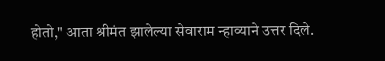होतो," आता श्रीमंत झालेल्या सेवाराम न्हाव्याने उत्तर दिले.